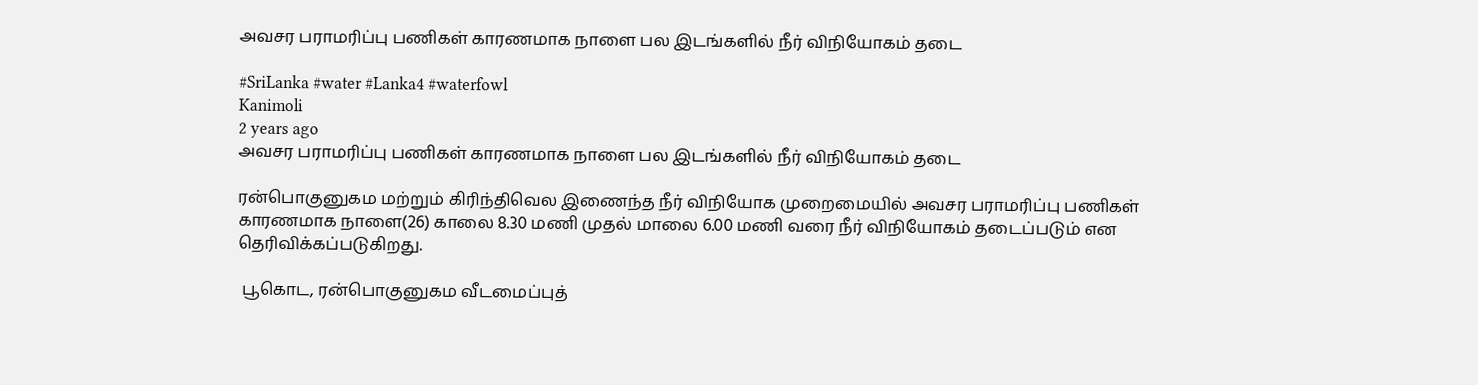அவசர பராமரிப்பு பணிகள் காரணமாக நாளை பல இடங்களில் நீர் விநியோகம் தடை

#SriLanka #water #Lanka4 #waterfowl
Kanimoli
2 years ago
அவசர பராமரிப்பு பணிகள் காரணமாக நாளை பல இடங்களில் நீர் விநியோகம் தடை

ரன்பொகுனுகம மற்றும் கிரிந்திவெல இணைந்த நீர் விநியோக முறைமையில் அவசர பராமரிப்பு பணிகள் காரணமாக நாளை(26) காலை 8.30 மணி முதல் மாலை 6.00 மணி வரை நீர் விநியோகம் தடைப்படும் என தெரிவிக்கப்படுகிறது.

 பூகொட, ரன்பொகுனுகம வீடமைப்புத்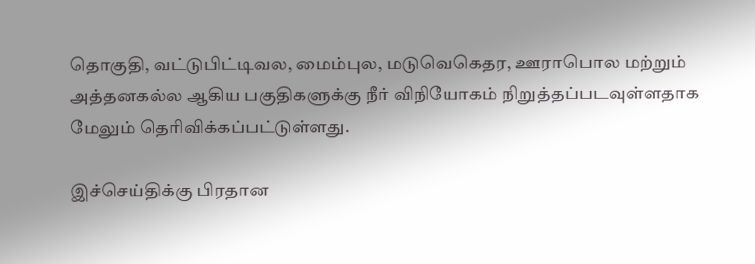தொகுதி, வட்டுபிட்டிவல, மைம்புல, மடுவெகெதர, ஊராபொல மற்றும் அத்தனகல்ல ஆகிய பகுதிகளுக்கு நீர் விநியோகம் நிறுத்தப்படவுள்ளதாக மேலும் தெரிவிக்கப்பட்டுள்ளது.

இச்செய்திக்கு பிரதான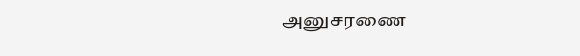அனுசரணை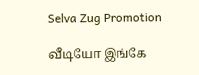Selva Zug Promotion

வீடியோ இங்கே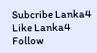Subcribe Lanka4
Like Lanka4
Follow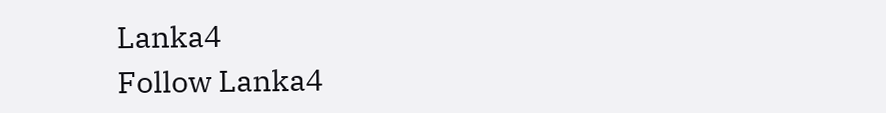Lanka4
Follow Lanka4